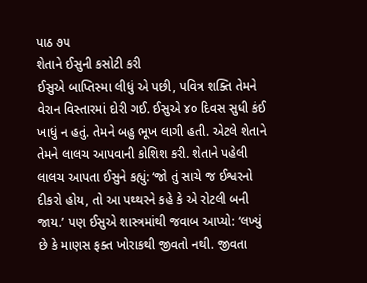પાઠ ૭૫
શેતાને ઈસુની કસોટી કરી
ઈસુએ બાપ્તિસ્મા લીધું એ પછી, પવિત્ર શક્તિ તેમને વેરાન વિસ્તારમાં દોરી ગઈ. ઈસુએ ૪૦ દિવસ સુધી કંઈ ખાધું ન હતું. તેમને બહુ ભૂખ લાગી હતી. એટલે શેતાને તેમને લાલચ આપવાની કોશિશ કરી. શેતાને પહેલી લાલચ આપતા ઈસુને કહ્યું: ‘જો તું સાચે જ ઈશ્વરનો દીકરો હોય, તો આ પથ્થરને કહે કે એ રોટલી બની જાય.’ પણ ઈસુએ શાસ્ત્રમાંથી જવાબ આપ્યો: ‘લખ્યું છે કે માણસ ફક્ત ખોરાકથી જીવતો નથી. જીવતા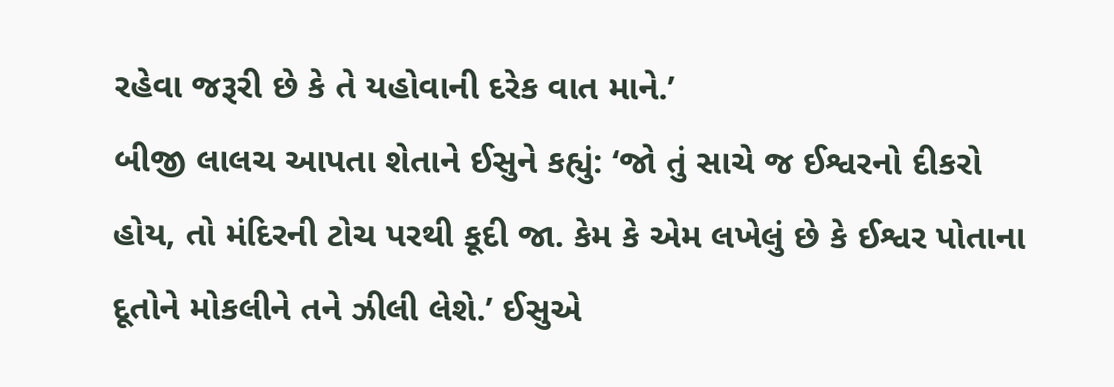રહેવા જરૂરી છે કે તે યહોવાની દરેક વાત માને.’
બીજી લાલચ આપતા શેતાને ઈસુને કહ્યું: ‘જો તું સાચે જ ઈશ્વરનો દીકરો હોય, તો મંદિરની ટોચ પરથી કૂદી જા. કેમ કે એમ લખેલું છે કે ઈશ્વર પોતાના દૂતોને મોકલીને તને ઝીલી લેશે.’ ઈસુએ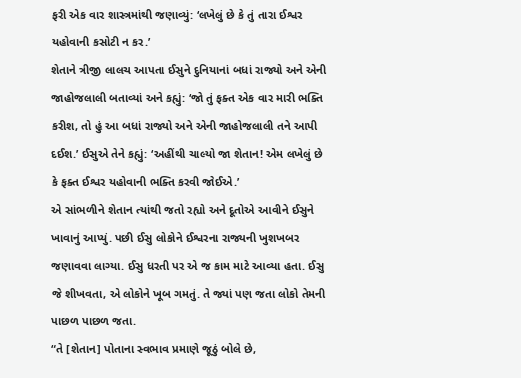ફરી એક વાર શાસ્ત્રમાંથી જણાવ્યું: ‘લખેલું છે કે તું તારા ઈશ્વર યહોવાની કસોટી ન કર.’
શેતાને ત્રીજી લાલચ આપતા ઈસુને દુનિયાનાં બધાં રાજ્યો અને એની જાહોજલાલી બતાવ્યાં અને કહ્યું: ‘જો તું ફક્ત એક વાર મારી ભક્તિ કરીશ, તો હું આ બધાં રાજ્યો અને એની જાહોજલાલી તને આપી દઈશ.’ ઈસુએ તેને કહ્યું: ‘અહીંથી ચાલ્યો જા શેતાન! એમ લખેલું છે કે ફક્ત ઈશ્વર યહોવાની ભક્તિ કરવી જોઈએ.’
એ સાંભળીને શેતાન ત્યાંથી જતો રહ્યો અને દૂતોએ આવીને ઈસુને ખાવાનું આપ્યું. પછી ઈસુ લોકોને ઈશ્વરના રાજ્યની ખુશખબર જણાવવા લાગ્યા. ઈસુ ધરતી પર એ જ કામ માટે આવ્યા હતા. ઈસુ જે શીખવતા, એ લોકોને ખૂબ ગમતું. તે જ્યાં પણ જતા લોકો તેમની પાછળ પાછળ જતા.
“તે [શેતાન] પોતાના સ્વભાવ પ્રમાણે જૂઠું બોલે છે,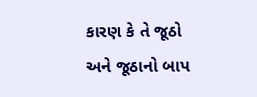કારણ કે તે જૂઠો અને જૂઠાનો બાપ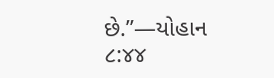છે.”—યોહાન ૮:૪૪